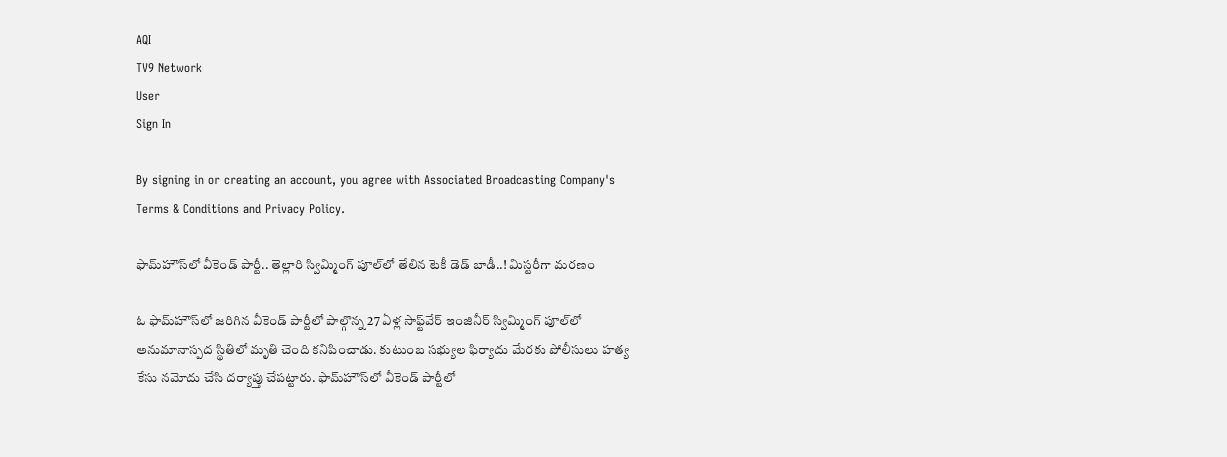AQI
TV9 Network
User
Sign In

By signing in or creating an account, you agree with Associated Broadcasting Company's Terms & Conditions and Privacy Policy.

ఫామ్‌హౌస్‌లో వీకెండ్ పార్టీ.. తెల్లారి స్విమ్మింగ్ పూల్‌లో తేలిన టెకీ డెడ్‌ బాడీ..! మిస్టరీగా మరణం

ఓ ఫామ్‌హౌస్‌లో జరిగిన వీకెండ్ పార్టీలో పాల్గొన్న 27 ఏళ్ల సాఫ్ట్‌వేర్ ఇంజినీర్ స్విమ్మింగ్ పూల్‌లో అనుమానాస్పద స్థితిలో మృతి చెంది కనిపించాడు. కుటుంబ సభ్యుల ఫిర్యాదు మేరకు పోలీసులు హత్య కేసు నమోదు చేసి దర్యాప్తు చేపట్టారు. ఫామ్‌హౌస్‌లో వీకెండ్ పార్టీలో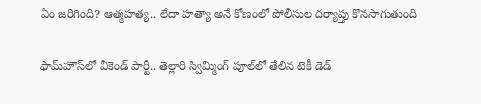ఏం జరిగింది? ఆత్మహత్య.. లేదా హత్యా అనే కోణంలో పోలీసుల దర్యాప్తు కొనసాగుతుంది

ఫామ్‌హౌస్‌లో వీకెండ్ పార్టీ.. తెల్లారి స్విమ్మింగ్ పూల్‌లో తేలిన టెకీ డెడ్‌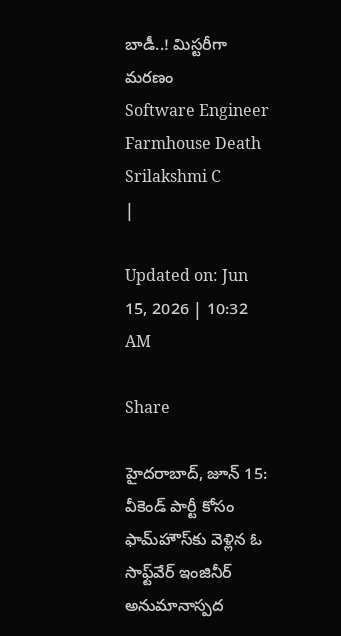బాడీ..! మిస్టరీగా మరణం
Software Engineer Farmhouse Death
Srilakshmi C
|

Updated on: Jun 15, 2026 | 10:32 AM

Share

హైదరాబాద్, జూన్‌ 15: వీకెండ్ పార్టీ కోసం ఫామ్‌హౌస్‌కు వెళ్లిన ఓ సాఫ్ట్‌వేర్ ఇంజినీర్ అనుమానాస్పద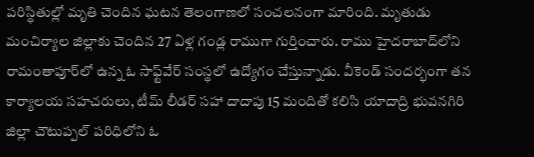పరిస్థితుల్లో మృతి చెందిన ఘటన తెలంగాణలో సంచలనంగా మారింది. మృతుడు మంచిర్యాల జిల్లాకు చెందిన 27 ఏళ్ల గండ్ల రాముగా గుర్తించారు. రాము హైదరాబాద్‌లోని రామంతాపూర్‌లో ఉన్న ఓ సాఫ్ట్‌వేర్ సంస్థలో ఉద్యోగం చేస్తున్నాడు. వీకెండ్ సందర్భంగా తన కార్యాలయ సహచరులు, టీమ్ లీడర్ సహా దాదాపు 15 మందితో కలిసి యాదాద్రి భువనగిరి జిల్లా చౌటుప్పల్ పరిధిలోని ఓ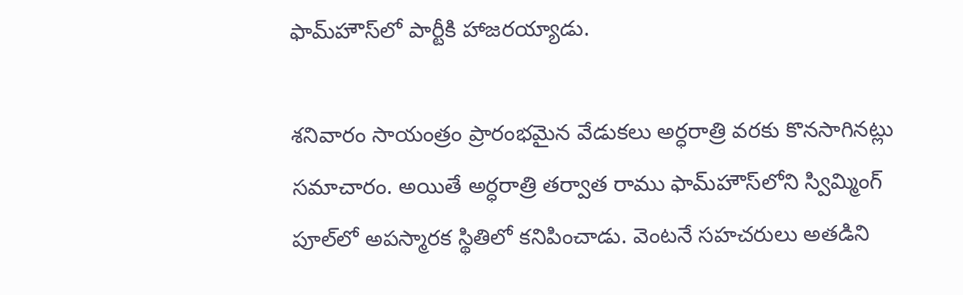ఫామ్‌హౌస్‌లో పార్టీకి హాజరయ్యాడు.

శనివారం సాయంత్రం ప్రారంభమైన వేడుకలు అర్ధరాత్రి వరకు కొనసాగినట్లు సమాచారం. అయితే అర్ధరాత్రి తర్వాత రాము ఫామ్‌హౌస్‌లోని స్విమ్మింగ్ పూల్‌లో అపస్మారక స్థితిలో కనిపించాడు. వెంటనే సహచరులు అతడిని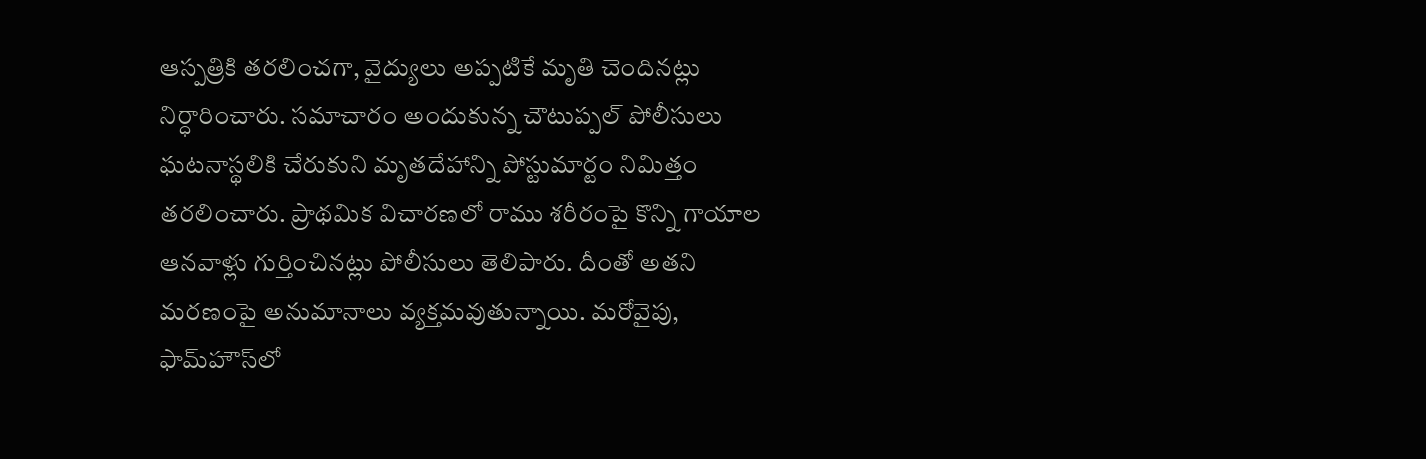ఆస్పత్రికి తరలించగా, వైద్యులు అప్పటికే మృతి చెందినట్లు నిర్ధారించారు. సమాచారం అందుకున్న చౌటుప్పల్ పోలీసులు ఘటనాస్థలికి చేరుకుని మృతదేహాన్ని పోస్టుమార్టం నిమిత్తం తరలించారు. ప్రాథమిక విచారణలో రాము శరీరంపై కొన్ని గాయాల ఆనవాళ్లు గుర్తించినట్లు పోలీసులు తెలిపారు. దీంతో అతని మరణంపై అనుమానాలు వ్యక్తమవుతున్నాయి. మరోవైపు, ఫామ్‌హౌస్‌లో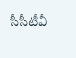సీసీటీవీ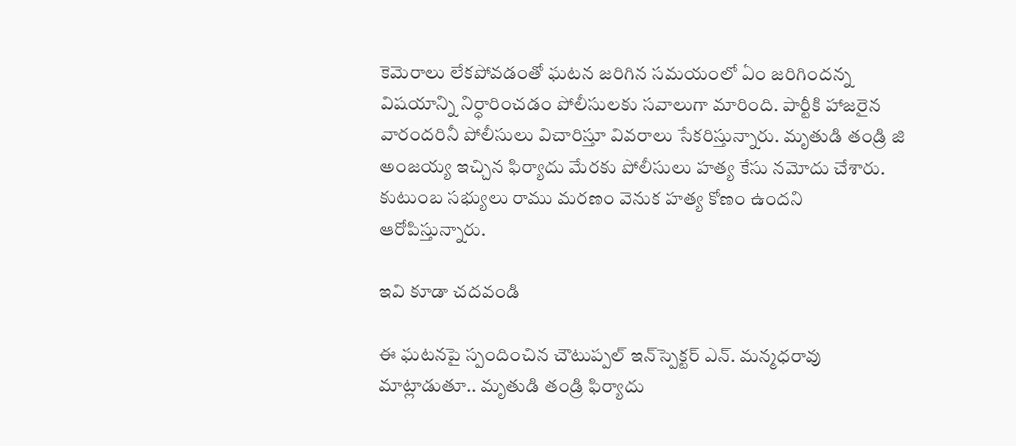కెమెరాలు లేకపోవడంతో ఘటన జరిగిన సమయంలో ఏం జరిగిందన్న విషయాన్ని నిర్ధారించడం పోలీసులకు సవాలుగా మారింది. పార్టీకి హాజరైన వారందరినీ పోలీసులు విచారిస్తూ వివరాలు సేకరిస్తున్నారు. మృతుడి తండ్రి జి అంజయ్య ఇచ్చిన ఫిర్యాదు మేరకు పోలీసులు హత్య కేసు నమోదు చేశారు. కుటుంబ సభ్యులు రాము మరణం వెనుక హత్య కోణం ఉందని ఆరోపిస్తున్నారు.

ఇవి కూడా చదవండి

ఈ ఘటనపై స్పందించిన చౌటుప్పల్ ఇన్‌స్పెక్టర్ ఎన్. మన్మధరావు మాట్లాడుతూ.. మృతుడి తండ్రి ఫిర్యాదు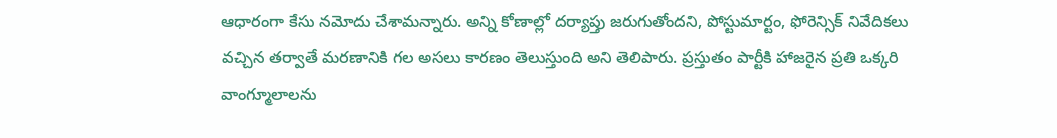ఆధారంగా కేసు నమోదు చేశామన్నారు. అన్ని కోణాల్లో దర్యాప్తు జరుగుతోందని, పోస్టుమార్టం, ఫోరెన్సిక్ నివేదికలు వచ్చిన తర్వాతే మరణానికి గల అసలు కారణం తెలుస్తుంది అని తెలిపారు. ప్రస్తుతం పార్టీకి హాజరైన ప్రతి ఒక్కరి వాంగ్మూలాలను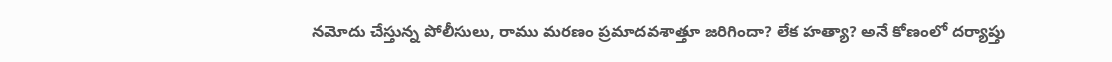నమోదు చేస్తున్న పోలీసులు, రాము మరణం ప్రమాదవశాత్తూ జరిగిందా? లేక హత్యా? అనే కోణంలో దర్యాప్తు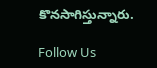కొనసాగిస్తున్నారు.

Follow Us